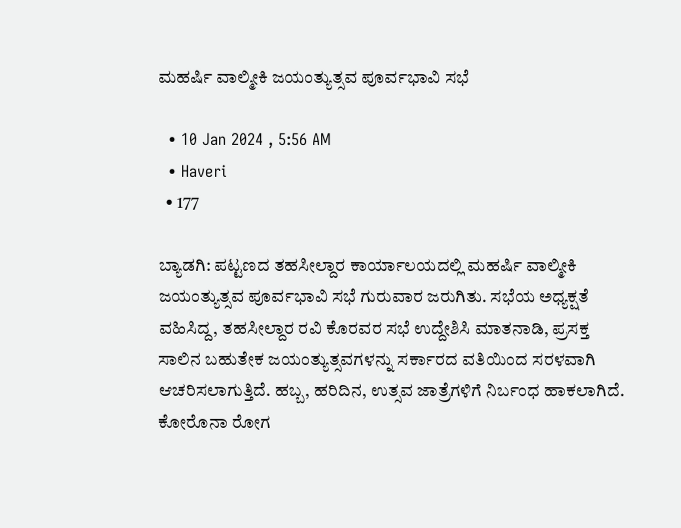ಮಹರ್ಷಿ ವಾಲ್ಮೀಕಿ ಜಯಂತ್ಯುತ್ಸವ ಪೂರ್ವಭಾವಿ ಸಭೆ

  • 10 Jan 2024 , 5:56 AM
  • Haveri
  • 177

ಬ್ಯಾಡಗಿ: ಪಟ್ಟಣದ ತಹಸೀಲ್ದಾರ ಕಾರ್ಯಾಲಯದಲ್ಲಿ ಮಹರ್ಷಿ ವಾಲ್ಮೀಕಿ ಜಯಂತ್ಯುತ್ಸವ ಪೂರ್ವಭಾವಿ ಸಭೆ ಗುರುವಾರ ಜರುಗಿತು. ಸಭೆಯ ಅಧ್ಯಕ್ಷತೆ ವಹಿಸಿದ್ದ, ತಹಸೀಲ್ದಾರ ರವಿ ಕೊರವರ ಸಭೆ ಉದ್ದೇಶಿಸಿ ಮಾತನಾಡಿ, ಪ್ರಸಕ್ತ ಸಾಲಿನ ಬಹುತೇಕ ಜಯಂತ್ಯುತ್ಸವಗಳನ್ನು ಸರ್ಕಾರದ ವತಿಯಿಂದ ಸರಳವಾಗಿ ಆಚರಿಸಲಾಗುತ್ತಿದೆ. ಹಬ್ಬ, ಹರಿದಿನ, ಉತ್ಸವ ಜಾತ್ರೆಗಳಿಗೆ ನಿರ್ಬಂಧ ಹಾಕಲಾಗಿದೆ. ಕೋರೊನಾ ರೋಗ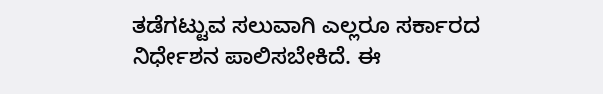ತಡೆಗಟ್ಟುವ ಸಲುವಾಗಿ ಎಲ್ಲರೂ ಸರ್ಕಾರದ ನಿರ್ಧೇಶನ ಪಾಲಿಸಬೇಕಿದೆ. ಈ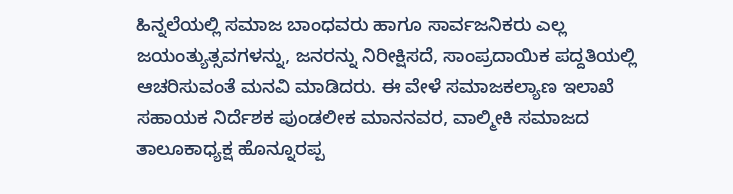ಹಿನ್ನಲೆಯಲ್ಲಿ ಸಮಾಜ ಬಾಂಧವರು ಹಾಗೂ ಸಾರ್ವಜನಿಕರು ಎಲ್ಲ ಜಯಂತ್ಯುತ್ಸವಗಳನ್ನು, ಜನರನ್ನು ನಿರೀಕ್ಷಿಸದೆ, ಸಾಂಪ್ರದಾಯಿಕ ಪದ್ದತಿಯಲ್ಲಿ ಆಚರಿಸುವಂತೆ ಮನವಿ ಮಾಡಿದರು. ಈ ವೇಳೆ ಸಮಾಜಕಲ್ಯಾಣ ಇಲಾಖೆ ಸಹಾಯಕ ನಿರ್ದೆಶಕ ಪುಂಡಲೀಕ ಮಾನನವರ, ವಾಲ್ಮೀಕಿ ಸಮಾಜದ ತಾಲೂಕಾಧ್ಯಕ್ಷ ಹೊನ್ನೂರಪ್ಪ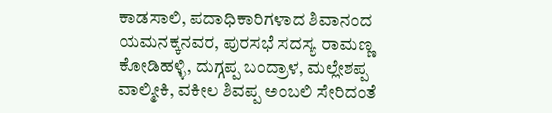ಕಾಡಸಾಲಿ, ಪದಾಧಿಕಾರಿಗಳಾದ ಶಿವಾನಂದ ಯಮನಕ್ಕನವರ, ಪುರಸಭೆ ಸದಸ್ಯ ರಾಮಣ್ಣ ಕೋಡಿಹಳ್ಳಿ, ದುಗ್ಗಪ್ಪ ಬಂದ್ರಾಳ, ಮಲ್ಲೇಶಪ್ಪ ವಾಲ್ಮೀಕಿ, ವಕೀಲ ಶಿವಪ್ಪ ಅಂಬಲಿ ಸೇರಿದಂತೆ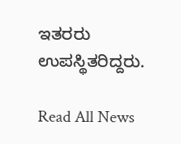ಇತರರು ಉಪಸ್ಥಿತರಿದ್ದರು.

Read All News